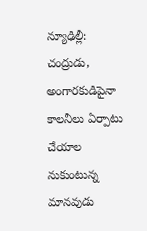న్యూఢిల్లీ: చంద్రుడు, అంగారకుడిపైనా కాలనీలు ఏర్పాటు చేయాల నుకుంటున్న మానవుడు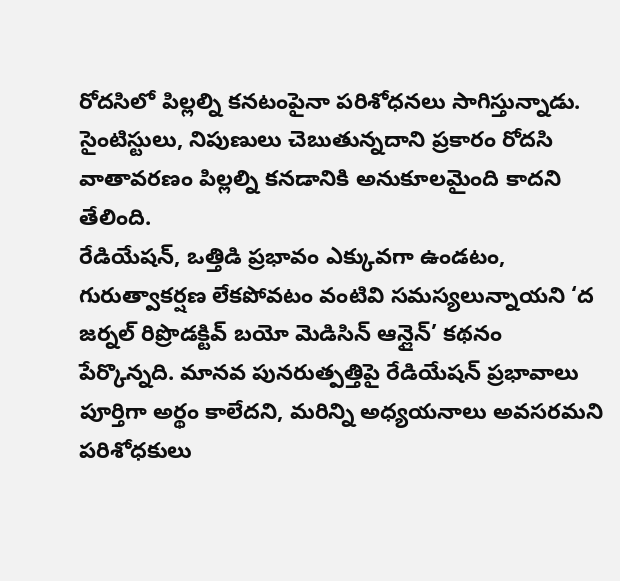రోదసిలో పిల్లల్ని కనటంపైనా పరిశోధనలు సాగిస్తున్నాడు. సైంటిస్టులు, నిపుణులు చెబుతున్నదాని ప్రకారం రోదసి వాతావరణం పిల్లల్ని కనడానికి అనుకూలమైంది కాదని తేలింది.
రేడియేషన్, ఒత్తిడి ప్రభావం ఎక్కువగా ఉండటం, గురుత్వాకర్షణ లేకపోవటం వంటివి సమస్యలున్నాయని ‘ద జర్నల్ రిప్రొడక్టివ్ బయో మెడిసిన్ ఆన్లైన్’ కథనం పేర్కొన్నది. మానవ పునరుత్పత్తిపై రేడియేషన్ ప్రభావాలు పూర్తిగా అర్థం కాలేదని, మరిన్ని అధ్యయనాలు అవసరమని పరిశోధకులు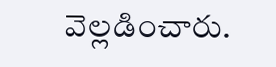వెల్లడించారు.